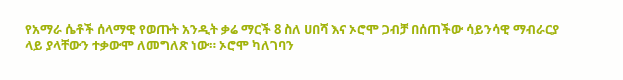የአማራ ሴቶች ሰላማዊ የወጡት አንዲት ቃሬ ማርች 8 ስለ ሀበሻ እና ኦሮሞ ጋብቻ በሰጠችው ሳይንሳዊ ማብራርያ ላይ ያላቸውን ተቃውሞ ለመግለጽ ነው። ኦሮሞ ካለገባን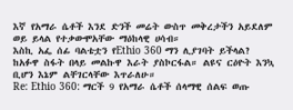እኛ የአማራ ሴቶች እንደ ድንች መሬት ውስጥ መቅረታችን አይደለም ወይ ይላል የተቃውሞአቸው ማዕከላዊ ሀሳብ።
እስኪ አፌ ሰፊ ባልቴቷን የEthio 360 ማን ሊያገባት ይችላል? ከአፉዋ ስፋት በላይ መልኩዋ እራት ያስኮርፋል። ልዩና ርዕዮት እንኳ ቢሆን እኔም ልቸገርላቸው እጥራለሁ።
Re: Ethio 360: ማርች 9 የአማራ ሴቶች ሰላማዊ ሰልፍ ወጡ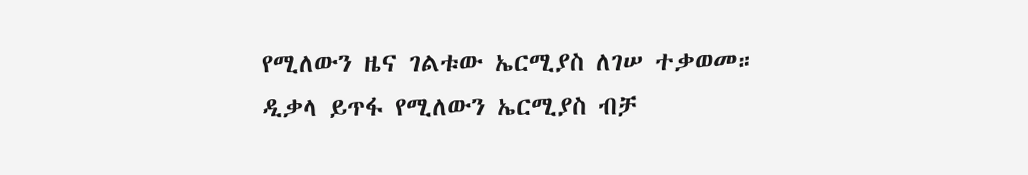የሚለውን ዜና ገልቱው ኤርሚያስ ለገሠ ተቃወመ።
ዲቃላ ይጥፋ የሚለውን ኤርሚያስ ብቻ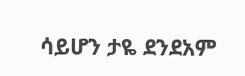ሳይሆን ታዬ ደንደአም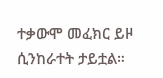ተቃውሞ መፈክር ይዞ ሲንከራተት ታይቷል።